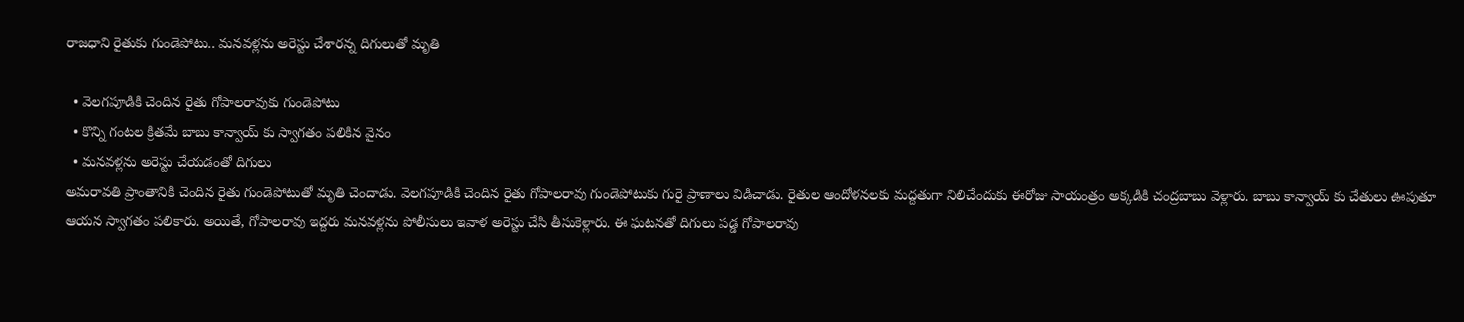రాజధాని రైతుకు గుండెపోటు.. మనవళ్లను అరెస్టు చేశారన్న దిగులుతో మృతి

  • వెలగపూడికి చెందిన రైతు గోపాలరావుకు గుండెపోటు
  • కొన్ని గంటల క్రితమే బాబు కాన్వాయ్ కు స్వాగతం పలికిన వైనం
  • మనవళ్లను అరెస్టు చేయడంతో దిగులు
అమరావతి ప్రాంతానికి చెందిన రైతు గుండెపోటుతో మృతి చెందాడు. వెలగపూడికి చెందిన రైతు గోపాలరావు గుండెపోటుకు గురై ప్రాణాలు విడిచాడు. రైతుల ఆందోళనలకు మద్దతుగా నిలిచేందుకు ఈరోజు సాయంత్రం అక్కడికి చంద్రబాబు వెళ్లారు. బాబు కాన్వాయ్ కు చేతులు ఊపుతూ ఆయన స్వాగతం పలికారు. అయితే, గోపాలరావు ఇద్దరు మనవళ్లను పోలీసులు ఇవాళ అరెస్టు చేసి తీసుకెళ్లారు. ఈ ఘటనతో దిగులు పడ్డ గోపాలరావు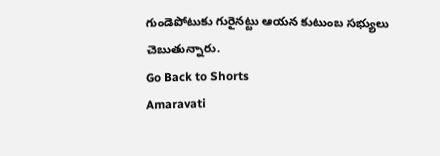గుండెపోటుకు గురైనట్టు ఆయన కుటుంబ సభ్యులు చెబుతున్నారు.
Go Back to Shorts
Amaravati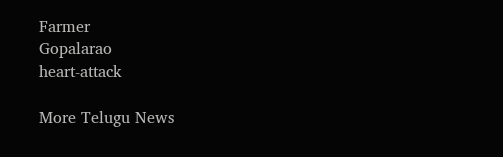Farmer
Gopalarao
heart-attack

More Telugu News